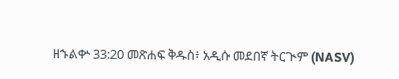ዘኁልቍ 33:20 መጽሐፍ ቅዱስ፥ አዲሱ መደበኛ ትርጒም (NASV)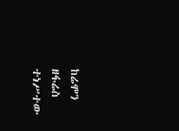ከሬሞን ዘፋሬስ ተነሥተው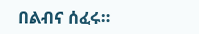በልብና ሰፈሩ።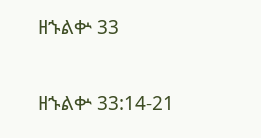ዘኁልቍ 33

ዘኁልቍ 33:14-21